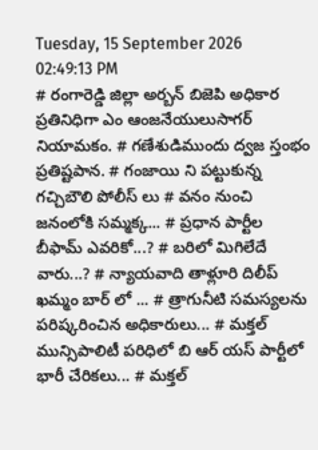Tuesday, 15 September 2026 02:49:13 PM
# రంగారెడ్డి జిల్లా అర్బన్ బిజెపి అధికార ప్రతినిధిగా ఎం ఆంజనేయులుసాగర్ నియామకం. # గణేశుడిముందు ద్వజ స్తంభం ప్రతిష్టపాన. # గంజాయి ని పట్టుకున్న గచ్చిబౌలి పోలీస్ లు # వనం నుంచి జనంలోకి సమ్మక్క... # ప్రధాన పార్టీల బీఫామ్ ఎవరికో...? # బరిలో మిగిలేదే వారు...? # న్యాయవాది తాళ్లూరి దిలీప్ ఖమ్మం బార్ లో ... # త్రాగునీటి సమస్యలను పరిష్కరించిన అధికారులు... # మక్తల్ మున్సిపాలిటీ పరిధిలో బి ఆర్ యస్ పార్టీలో భారీ చేరికలు... # మక్తల్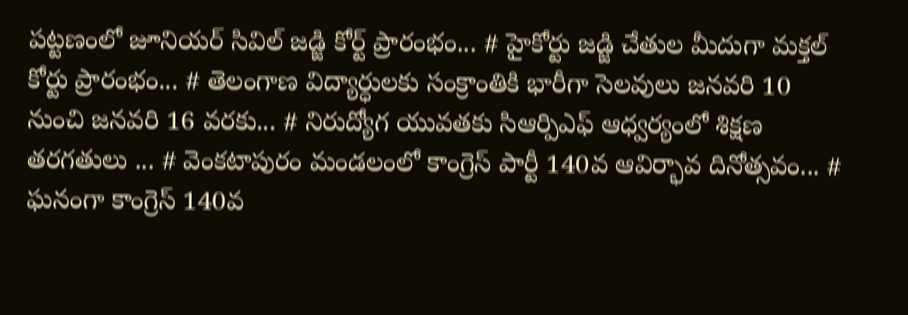పట్టణంలో జూనియర్ సివిల్ జడ్జి కోర్ట్ ప్రారంభం... # హైకోర్టు జడ్జి చేతుల మీదుగా మక్తల్ కోర్టు ప్రారంభం... # తెలంగాణ విద్యార్ధులకు సంక్రాంతికి భారీగా సెలవులు జనవరి 10 నుంచి జనవరి 16 వరకు... # నిరుద్యోగ యువతకు సిఆర్పిఎఫ్ ఆధ్వర్యంలో శిక్షణ తరగతులు ... # వెంకటాపురం మండలంలో కాంగ్రెస్ పార్టీ 140వ ఆవిర్భావ దినోత్సవం... # ఘనంగా కాంగ్రెస్ 140వ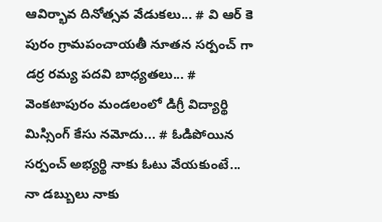ఆవిర్భావ దినోత్సవ వేడుకలు... # వి ఆర్ కె పురం గ్రామపంచాయతీ నూతన సర్పంచ్ గా డర్ర రమ్య పదవి బాధ్యతలు... # వెంకటాపురం మండలంలో డిగ్రీ విద్యార్థి మిస్సింగ్ కేసు నమోదు... # ఓడిపోయిన సర్పంచ్ అభ్యర్థి నాకు ఓటు వేయకుంటే... నా డబ్బులు నాకు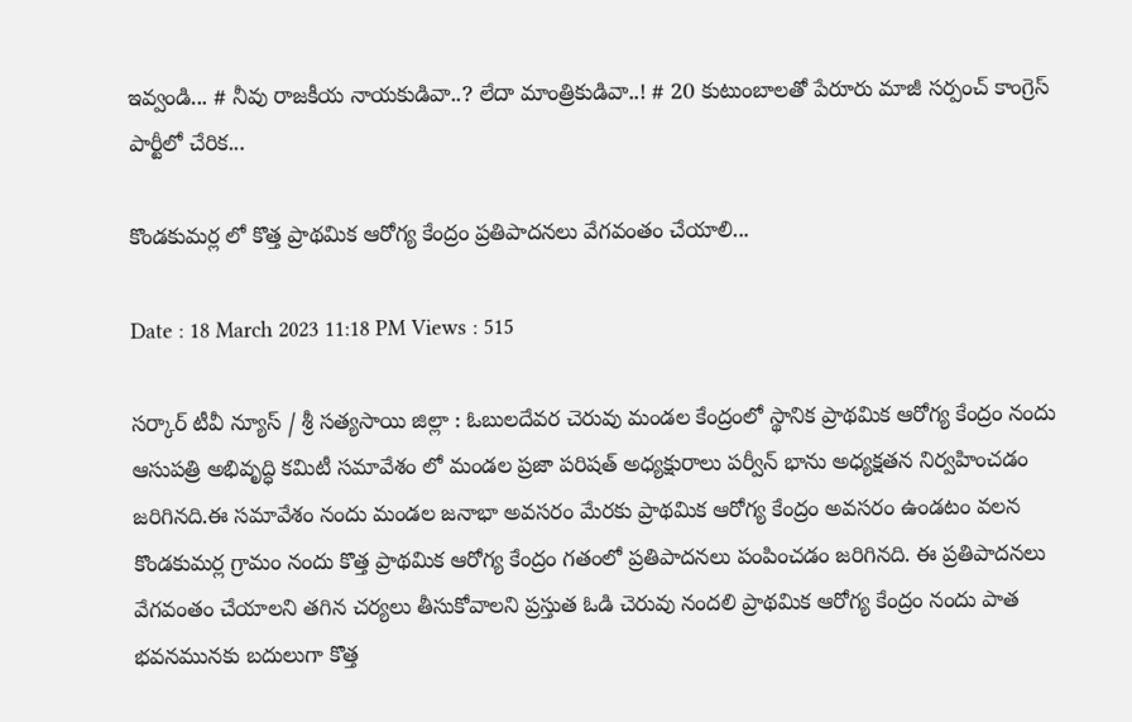ఇవ్వండి... # నీవు రాజకీయ నాయకుడివా..? లేదా మాంత్రికుడివా..! # 20 కుటుంబాలతో పేరూరు మాజీ సర్పంచ్ కాంగ్రెస్ పార్టీలో చేరిక...

కొండకుమర్ల లో కొత్త ప్రాథమిక ఆరోగ్య కేంద్రం ప్రతిపాదనలు వేగవంతం చేయాలి...

Date : 18 March 2023 11:18 PM Views : 515

సర్కార్ టీవీ న్యూస్ / శ్రీ సత్యసాయి జిల్లా : ఓబులదేవర చెరువు మండల కేంద్రంలో స్థానిక ప్రాథమిక ఆరోగ్య కేంద్రం నందు ఆసుపత్రి అభివృద్ధి కమిటీ సమావేశం లో మండల ప్రజా పరిషత్ అధ్యక్షురాలు పర్వీన్ భాను అధ్యక్షతన నిర్వహించడం జరిగినది.ఈ సమావేశం నందు మండల జనాభా అవసరం మేరకు ప్రాథమిక ఆరోగ్య కేంద్రం అవసరం ఉండటం వలన కొండకుమర్ల గ్రామం నందు కొత్త ప్రాథమిక ఆరోగ్య కేంద్రం గతంలో ప్రతిపాదనలు పంపించడం జరిగినది. ఈ ప్రతిపాదనలు వేగవంతం చేయాలని తగిన చర్యలు తీసుకోవాలని ప్రస్తుత ఓడి చెరువు నందలి ప్రాథమిక ఆరోగ్య కేంద్రం నందు పాత భవనమునకు బదులుగా కొత్త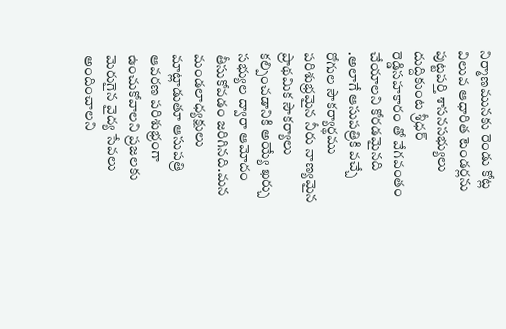నిర్మాణమునకు రెండు కోట్ల విలువ ఆధారిత టెండర్లను పుట్టపర్తి శాసనసభ్యులు దుద్దికుంట శ్రీధర్ రెడ్డిసహకారం తో వేగవంతం చేయాలని కోరడమైనది .అలాగే ఆసుపత్రికి వచ్చే రోగుల సౌకర్యార్థము పరిశుభ్రమైన నీరు నాణ్యమైన ప్రాథమిక సౌకర్యాలు కల్పించడానికి అయ్యే ఖర్చు సభ్యుల ద్వారా ఆమోదం తీసుకోవడం జరిగినది.మన మండలాధ్యక్షులు మాట్లాడుతూ ఆసుపత్రి ఆవరణ పరిశుభ్రంగా ఉంచుకోవాలని ప్రజలకు మెరుగైన వైద్య సేవలు అందించాలని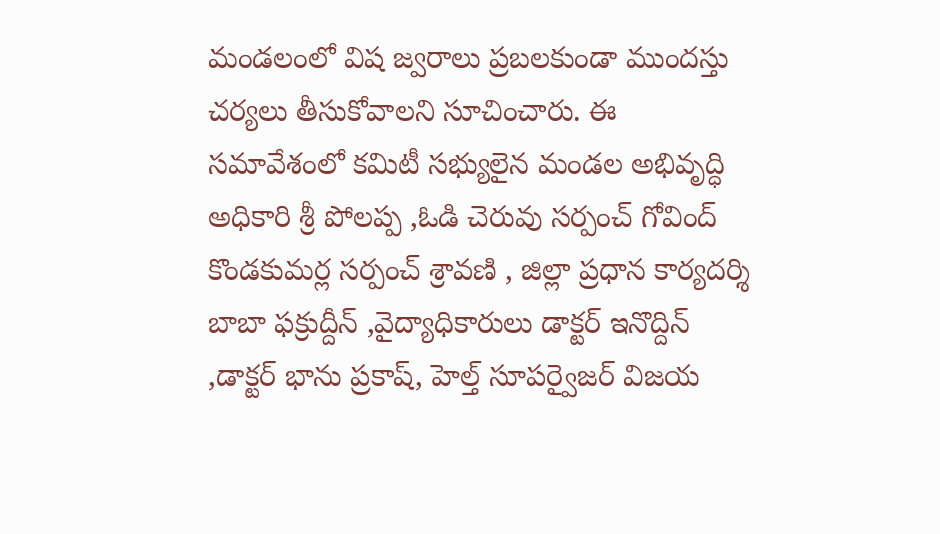మండలంలో విష జ్వరాలు ప్రబలకుండా ముందస్తు చర్యలు తీసుకోవాలని సూచించారు. ఈ సమావేశంలో కమిటీ సభ్యులైన మండల అభివృద్ధి అధికారి శ్రీ పోలప్ప ,ఓడి చెరువు సర్పంచ్ గోవింద్ కొండకుమర్ల సర్పంచ్ శ్రావణి , జిల్లా ప్రధాన కార్యదర్శి బాబా ఫక్రుద్దీన్ ,వైద్యాధికారులు డాక్టర్ ఇనొద్దిన్ ,డాక్టర్ భాను ప్రకాష్, హెల్త్ సూపర్వైజర్ విజయ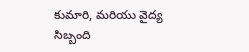కుమారి, మరియు వైద్య సిబ్బంది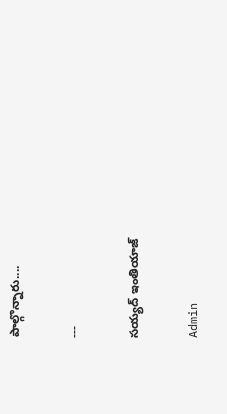పాల్గొన్నారు....

---

సయ్యద్ ఇంతియాజ్

Admin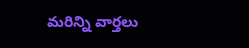మరిన్ని వార్తలు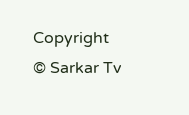Copyright © Sarkar Tv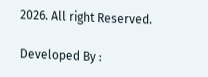2026. All right Reserved.

Developed By :